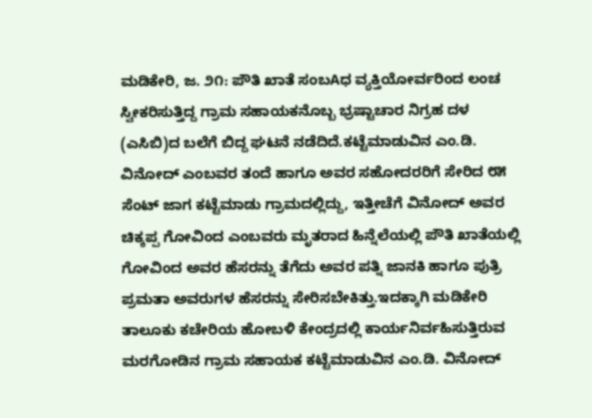ಮಡಿಕೇರಿ, ಜ. ೨೧: ಪೌತಿ ಖಾತೆ ಸಂಬAಧ ವ್ಯಕ್ತಿಯೋರ್ವರಿಂದ ಲಂಚ ಸ್ವೀಕರಿಸುತ್ತಿದ್ದ ಗ್ರಾಮ ಸಹಾಯಕನೊಬ್ಬ ಭ್ರಷ್ಟಾಚಾರ ನಿಗ್ರಹ ದಳ (ಎಸಿಬಿ)ದ ಬಲೆಗೆ ಬಿದ್ದ ಘಟನೆ ನಡೆದಿದೆ.ಕಟ್ಟೆಮಾಡುವಿನ ಎಂ.ಡಿ. ವಿನೋದ್ ಎಂಬವರ ತಂದೆ ಹಾಗೂ ಅವರ ಸಹೋದರರಿಗೆ ಸೇರಿದ ೮೫ ಸೆಂಟ್ ಜಾಗ ಕಟ್ಟೆಮಾಡು ಗ್ರಾಮದಲ್ಲಿದ್ದು, ಇತ್ತೀಚೆಗೆ ವಿನೋದ್ ಅವರ ಚಿಕ್ಕಪ್ಪ ಗೋವಿಂದ ಎಂಬವರು ಮೃತರಾದ ಹಿನ್ನೆಲೆಯಲ್ಲಿ ಪೌತಿ ಖಾತೆಯಲ್ಲಿ ಗೋವಿಂದ ಅವರ ಹೆಸರನ್ನು ತೆಗೆದು ಅವರ ಪತ್ನಿ ಜಾನಕಿ ಹಾಗೂ ಪುತ್ರಿ ಪ್ರಮತಾ ಅವರುಗಳ ಹೆಸರನ್ನು ಸೇರಿಸಬೇಕಿತ್ತು.ಇದಕ್ಕಾಗಿ ಮಡಿಕೇರಿ ತಾಲೂಕು ಕಚೇರಿಯ ಹೋಬಳಿ ಕೇಂದ್ರದಲ್ಲಿ ಕಾರ್ಯನಿರ್ವಹಿಸುತ್ತಿರುವ ಮರಗೋಡಿನ ಗ್ರಾಮ ಸಹಾಯಕ ಕಟ್ಟೆಮಾಡುವಿನ ಎಂ.ಡಿ. ವಿನೋದ್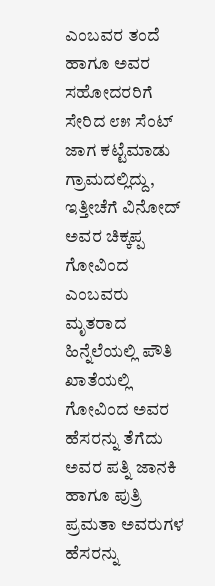ಎಂಬವರ ತಂದೆ ಹಾಗೂ ಅವರ ಸಹೋದರರಿಗೆ ಸೇರಿದ ೮೫ ಸೆಂಟ್ ಜಾಗ ಕಟ್ಟೆಮಾಡು ಗ್ರಾಮದಲ್ಲಿದ್ದು, ಇತ್ತೀಚೆಗೆ ವಿನೋದ್ ಅವರ ಚಿಕ್ಕಪ್ಪ ಗೋವಿಂದ ಎಂಬವರು ಮೃತರಾದ ಹಿನ್ನೆಲೆಯಲ್ಲಿ ಪೌತಿ ಖಾತೆಯಲ್ಲಿ ಗೋವಿಂದ ಅವರ ಹೆಸರನ್ನು ತೆಗೆದು ಅವರ ಪತ್ನಿ ಜಾನಕಿ ಹಾಗೂ ಪುತ್ರಿ ಪ್ರಮತಾ ಅವರುಗಳ ಹೆಸರನ್ನು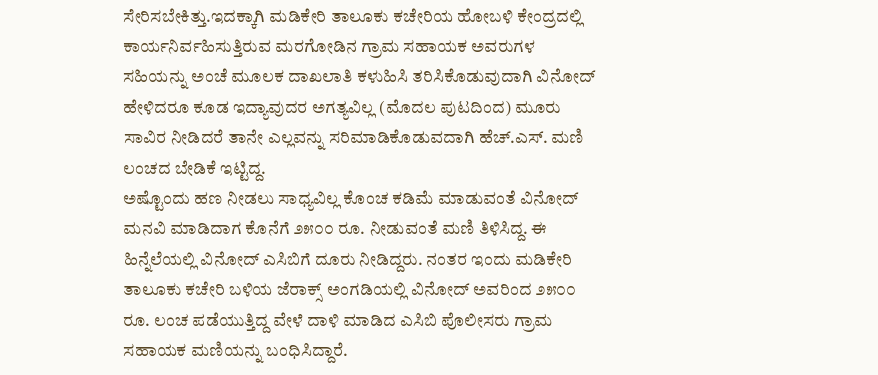ಸೇರಿಸಬೇಕಿತ್ತು.ಇದಕ್ಕಾಗಿ ಮಡಿಕೇರಿ ತಾಲೂಕು ಕಚೇರಿಯ ಹೋಬಳಿ ಕೇಂದ್ರದಲ್ಲಿ ಕಾರ್ಯನಿರ್ವಹಿಸುತ್ತಿರುವ ಮರಗೋಡಿನ ಗ್ರಾಮ ಸಹಾಯಕ ಅವರುಗಳ ಸಹಿಯನ್ನು ಅಂಚೆ ಮೂಲಕ ದಾಖಲಾತಿ ಕಳುಹಿಸಿ ತರಿಸಿಕೊಡುವುದಾಗಿ ವಿನೋದ್ ಹೇಳಿದರೂ ಕೂಡ ಇದ್ಯಾವುದರ ಅಗತ್ಯವಿಲ್ಲ (ಮೊದಲ ಪುಟದಿಂದ) ಮೂರು ಸಾವಿರ ನೀಡಿದರೆ ತಾನೇ ಎಲ್ಲವನ್ನು ಸರಿಮಾಡಿಕೊಡುವದಾಗಿ ಹೆಚ್.ಎಸ್. ಮಣಿ ಲಂಚದ ಬೇಡಿಕೆ ಇಟ್ಟಿದ್ದ.
ಅಷ್ಟೊಂದು ಹಣ ನೀಡಲು ಸಾಧ್ಯವಿಲ್ಲ ಕೊಂಚ ಕಡಿಮೆ ಮಾಡುವಂತೆ ವಿನೋದ್ ಮನವಿ ಮಾಡಿದಾಗ ಕೊನೆಗೆ ೨೫೦೦ ರೂ. ನೀಡುವಂತೆ ಮಣಿ ತಿಳಿಸಿದ್ದ. ಈ ಹಿನ್ನೆಲೆಯಲ್ಲಿ ವಿನೋದ್ ಎಸಿಬಿಗೆ ದೂರು ನೀಡಿದ್ದರು. ನಂತರ ಇಂದು ಮಡಿಕೇರಿ ತಾಲೂಕು ಕಚೇರಿ ಬಳಿಯ ಜೆರಾಕ್ಸ್ ಅಂಗಡಿಯಲ್ಲಿ ವಿನೋದ್ ಅವರಿಂದ ೨೫೦೦ ರೂ. ಲಂಚ ಪಡೆಯುತ್ತಿದ್ದ ವೇಳೆ ದಾಳಿ ಮಾಡಿದ ಎಸಿಬಿ ಪೊಲೀಸರು ಗ್ರಾಮ ಸಹಾಯಕ ಮಣಿಯನ್ನು ಬಂಧಿಸಿದ್ದಾರೆ.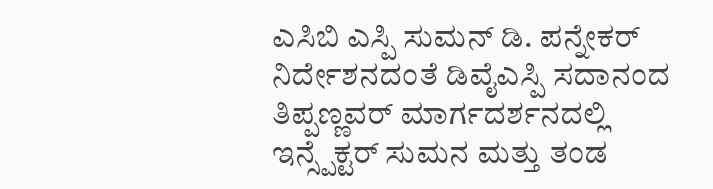ಎಸಿಬಿ ಎಸ್ಪಿ ಸುಮನ್ ಡಿ. ಪನ್ನೇಕರ್ ನಿರ್ದೇಶನದಂತೆ ಡಿವೈಎಸ್ಪಿ ಸದಾನಂದ ತಿಪ್ಪಣ್ಣವರ್ ಮಾರ್ಗದರ್ಶನದಲ್ಲಿ ಇನ್ಸ್ಪೆಕ್ಟರ್ ಸುಮನ ಮತ್ತು ತಂಡ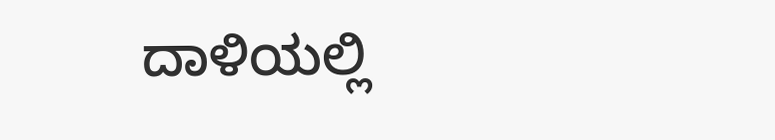ದಾಳಿಯಲ್ಲಿ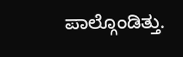ಪಾಲ್ಗೊಂಡಿತ್ತು.